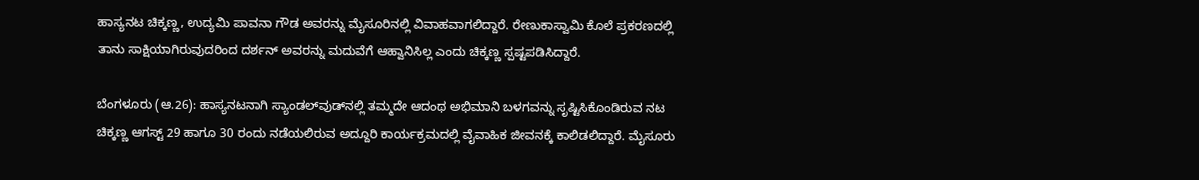ಹಾಸ್ಯನಟ ಚಿಕ್ಕಣ್ಣ, ಉದ್ಯಮಿ ಪಾವನಾ ಗೌಡ ಅವರನ್ನು ಮೈಸೂರಿನಲ್ಲಿ ವಿವಾಹವಾಗಲಿದ್ದಾರೆ. ರೇಣುಕಾಸ್ವಾಮಿ ಕೊಲೆ ಪ್ರಕರಣದಲ್ಲಿ ತಾನು ಸಾಕ್ಷಿಯಾಗಿರುವುದರಿಂದ ದರ್ಶನ್‌ ಅವರನ್ನು ಮದುವೆಗೆ ಆಹ್ವಾನಿಸಿಲ್ಲ ಎಂದು ಚಿಕ್ಕಣ್ಣ ಸ್ಪಷ್ಟಪಡಿಸಿದ್ದಾರೆ.

ಬೆಂಗಳೂರು (ಆ.26): ಹಾಸ್ಯನಟನಾಗಿ ಸ್ಯಾಂಡಲ್‌ವುಡ್‌ನಲ್ಲಿ ತಮ್ಮದೇ ಆದಂಥ ಅಭಿಮಾನಿ ಬಳಗವನ್ನು ಸೃಷ್ಟಿಸಿಕೊಂಡಿರುವ ನಟ ಚಿಕ್ಕಣ್ಣ ಆಗಸ್ಟ್‌ 29 ಹಾಗೂ 30 ರಂದು ನಡೆಯಲಿರುವ ಅದ್ದೂರಿ ಕಾರ್ಯಕ್ರಮದಲ್ಲಿ ವೈವಾಹಿಕ ಜೀವನಕ್ಕೆ ಕಾಲಿಡಲಿದ್ದಾರೆ. ಮೈಸೂರು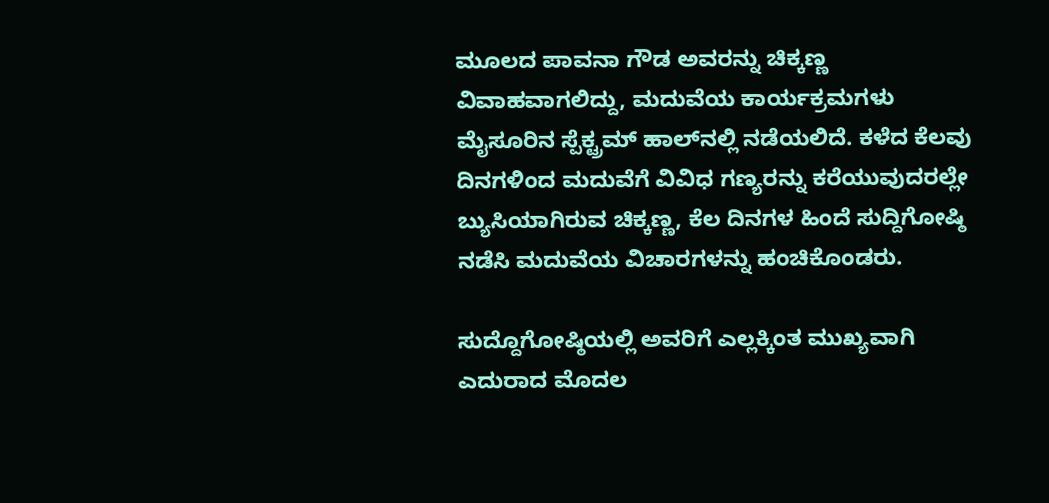ಮೂಲದ ಪಾವನಾ ಗೌಡ ಅವರನ್ನು ಚಿಕ್ಕಣ್ಣ ವಿವಾಹವಾಗಲಿದ್ದು, ಮದುವೆಯ ಕಾರ್ಯಕ್ರಮಗಳು ಮೈಸೂರಿನ ಸ್ಪೆಕ್ಟ್ರಮ್‌ ಹಾಲ್‌ನಲ್ಲಿ ನಡೆಯಲಿದೆ. ಕಳೆದ ಕೆಲವು ದಿನಗಳಿಂದ ಮದುವೆಗೆ ವಿವಿಧ ಗಣ್ಯರನ್ನು ಕರೆಯುವುದರಲ್ಲೇ ಬ್ಯುಸಿಯಾಗಿರುವ ಚಿಕ್ಕಣ್ಣ, ಕೆಲ ದಿನಗಳ ಹಿಂದೆ ಸುದ್ದಿಗೋಷ್ಠಿ ನಡೆಸಿ ಮದುವೆಯ ವಿಚಾರಗಳನ್ನು ಹಂಚಿಕೊಂಡರು.

ಸುದ್ದೊಗೋಷ್ಠಿಯಲ್ಲಿ ಅವರಿಗೆ ಎಲ್ಲಕ್ಕಿಂತ ಮುಖ್ಯವಾಗಿ ಎದುರಾದ ಮೊದಲ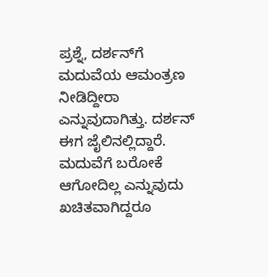ಪ್ರಶ್ನೆ, ದರ್ಶನ್‌ಗೆ ಮದುವೆಯ ಆಮಂತ್ರಣ ನೀಡಿದ್ದೀರಾ ಎನ್ನುವುದಾಗಿತ್ತು. ದರ್ಶನ್‌ ಈಗ ಜೈಲಿನಲ್ಲಿದ್ದಾರೆ. ಮದುವೆಗೆ ಬರೋಕೆ ಆಗೋದಿಲ್ಲ ಎನ್ನುವುದು ಖಚಿತವಾಗಿದ್ದರೂ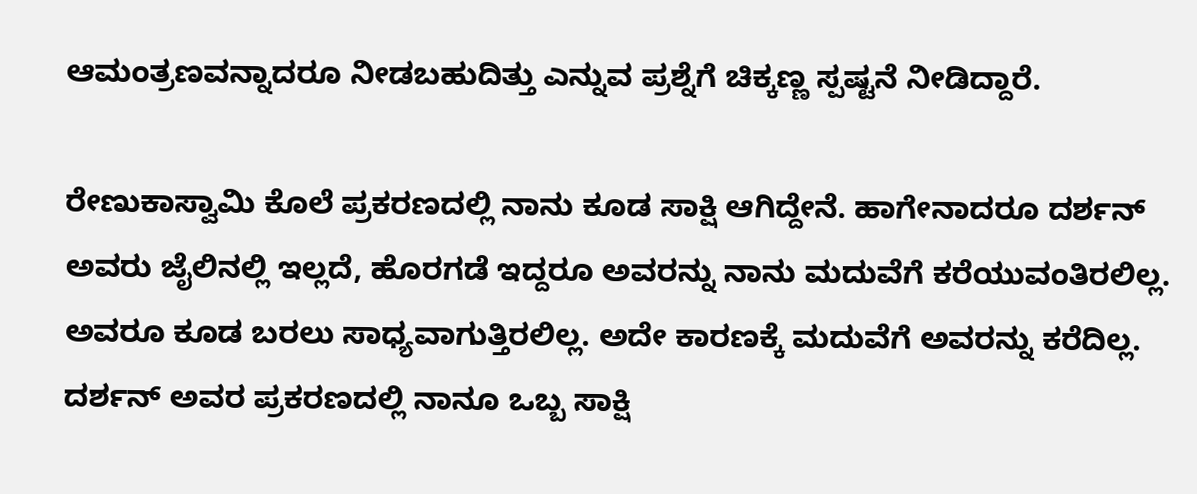ಆಮಂತ್ರಣವನ್ನಾದರೂ ನೀಡಬಹುದಿತ್ತು ಎನ್ನುವ ಪ್ರಶ್ನೆಗೆ ಚಿಕ್ಕಣ್ಣ ಸ್ಪಷ್ಟನೆ ನೀಡಿದ್ದಾರೆ.

ರೇಣುಕಾಸ್ವಾಮಿ ಕೊಲೆ ಪ್ರಕರಣದಲ್ಲಿ ನಾನು ಕೂಡ ಸಾಕ್ಷಿ ಆಗಿದ್ದೇನೆ. ಹಾಗೇನಾದರೂ ದರ್ಶನ್‌ ಅವರು ಜೈಲಿನಲ್ಲಿ ಇಲ್ಲದೆ, ಹೊರಗಡೆ ಇದ್ದರೂ ಅವರನ್ನು ನಾನು ಮದುವೆಗೆ ಕರೆಯುವಂತಿರಲಿಲ್ಲ. ಅವರೂ ಕೂಡ ಬರಲು ಸಾಧ್ಯವಾಗುತ್ತಿರಲಿಲ್ಲ. ಅದೇ ಕಾರಣಕ್ಕೆ ಮದುವೆಗೆ ಅವರನ್ನು ಕರೆದಿಲ್ಲ. ದರ್ಶನ್‌ ಅವರ ಪ್ರಕರಣದಲ್ಲಿ ನಾನೂ ಒಬ್ಬ ಸಾಕ್ಷಿ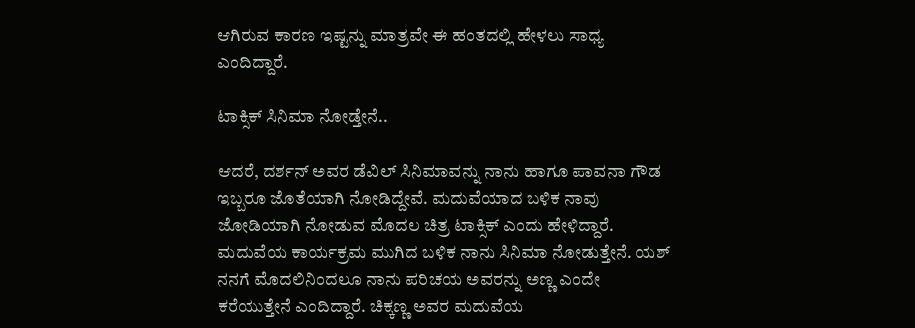ಆಗಿರುವ ಕಾರಣ ಇಷ್ಟನ್ನು ಮಾತ್ರವೇ ಈ ಹಂತದಲ್ಲಿ ಹೇಳಲು ಸಾಧ್ಯ ಎಂದಿದ್ದಾರೆ.

ಟಾಕ್ಸಿಕ್‌ ಸಿನಿಮಾ ನೋಡ್ತೇನೆ..

ಆದರೆ, ದರ್ಶನ್‌ ಅವರ ಡೆವಿಲ್‌ ಸಿನಿಮಾವನ್ನು ನಾನು ಹಾಗೂ ಪಾವನಾ ಗೌಡ ಇಬ್ಬರೂ ಜೊತೆಯಾಗಿ ನೋಡಿದ್ದೇವೆ. ಮದುವೆಯಾದ ಬಳಿಕ ನಾವು ಜೋಡಿಯಾಗಿ ನೋಡುವ ಮೊದಲ ಚಿತ್ರ ಟಾಕ್ಸಿಕ್‌ ಎಂದು ಹೇಳಿದ್ದಾರೆ. ಮದುವೆಯ ಕಾರ್ಯಕ್ರಮ ಮುಗಿದ ಬಳಿಕ ನಾನು ಸಿನಿಮಾ ನೋಡುತ್ತೇನೆ. ಯಶ್‌ ನನಗೆ ಮೊದಲಿನಿಂದಲೂ ನಾನು ಪರಿಚಯ ಅವರನ್ನು ಅಣ್ಣ ಎಂದೇ ಕರೆಯುತ್ತೇನೆ ಎಂದಿದ್ದಾರೆ. ಚಿಕ್ಕಣ್ಣ ಅವರ ಮದುವೆಯ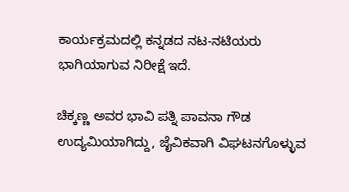ಕಾರ್ಯಕ್ರಮದಲ್ಲಿ ಕನ್ನಡದ ನಟ-ನಟಿಯರು ಭಾಗಿಯಾಗುವ ನಿರೀಕ್ಷೆ ಇದೆ.

ಚಿಕ್ಕಣ್ಣ ಅವರ ಭಾವಿ ಪತ್ನಿ ಪಾವನಾ ಗೌಡ ಉದ್ಯಮಿಯಾಗಿದ್ದು, ಜೈವಿಕವಾಗಿ ವಿಘಟನಗೊಳ್ಳುವ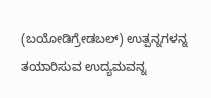(ಬಯೋಡಿಗ್ರೇಡಬಲ್) ಉತ್ಪನ್ನಗಳನ್ನ ತಯಾರಿಸುವ ಉದ್ಯಮವನ್ನ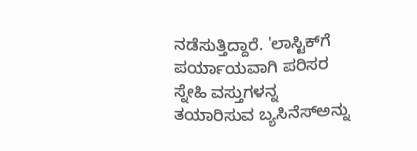ನಡೆಸುತ್ತಿದ್ದಾರೆ. 'ಲಾಸ್ಟಿಕ್‌ಗೆ ಪರ್ಯಾಯವಾಗಿ ಪರಿಸರ ಸ್ನೇಹಿ ವಸ್ತುಗಳನ್ನ ತಯಾರಿಸುವ ಬ್ಯಸಿನೆಸ್‌ಅನ್ನು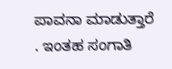ಪಾವನಾ ಮಾಡುತ್ತಾರೆ . ಇಂತಹ ಸಂಗಾತಿ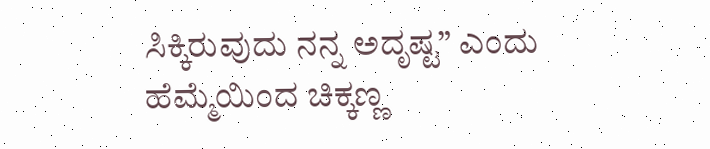ಸಿಕ್ಕಿರುವುದು ನನ್ನ ಅದೃಷ್ಟ” ಎಂದು ಹೆಮ್ಮೆಯಿಂದ ಚಿಕ್ಕಣ್ಣ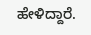ಹೇಳಿದ್ದಾರೆ.